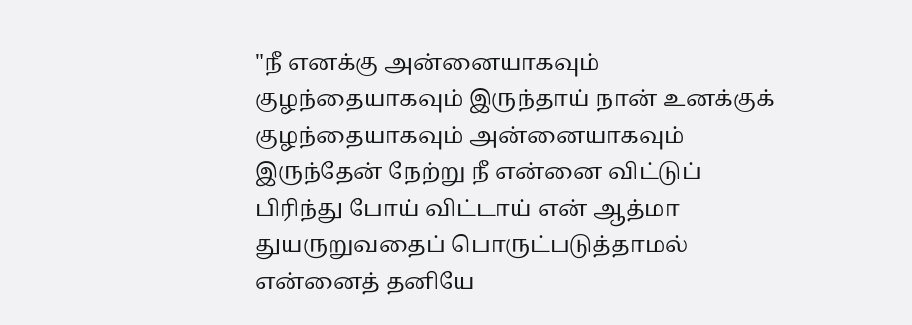"நீ எனக்கு அன்னையாகவும் குழந்தையாகவும் இருந்தாய் நான் உனக்குக் குழந்தையாகவும் அன்னையாகவும் இருந்தேன் நேற்று நீ என்னை விட்டுப் பிரிந்து போய் விட்டாய் என் ஆத்மா துயருறுவதைப் பொருட்படுத்தாமல் என்னைத் தனியே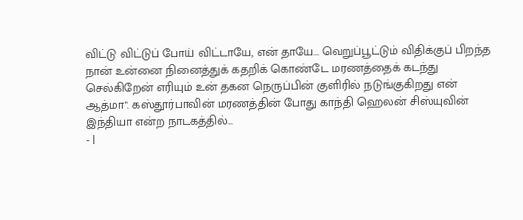விட்டு விட்டுப் போய் விட்டாயே, என் தாயே... வெறுப்பூட்டும் விதிக்குப் பிறந்த நான் உன்னை நினைத்துக் கதறிக் கொண்டே மரணத்தைக் கடந்து செல்கிறேன் எரியும் உன் தகன நெருப்பின் குளிரில் நடுங்குகிறது என் ஆத்மா". கஸ்தூர்பாவின் மரணத்தின் போது காந்தி ஹெலன் சிஸ்யுவின் இந்தியா என்ற நாடகத்தில்...
- |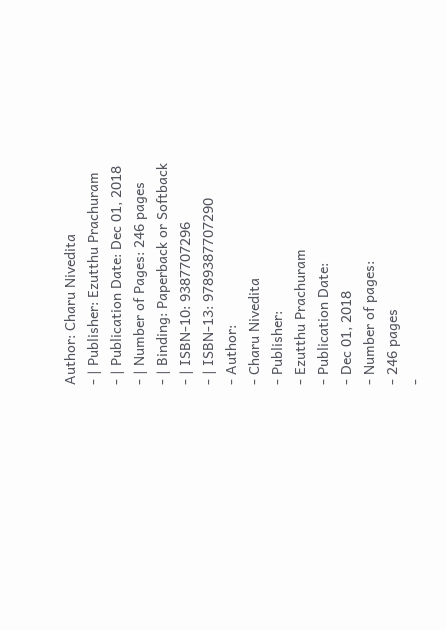Author: Charu Nivedita
- | Publisher: Ezutthu Prachuram
- | Publication Date: Dec 01, 2018
- | Number of Pages: 246 pages
- | Binding: Paperback or Softback
- | ISBN-10: 9387707296
- | ISBN-13: 9789387707290
- Author:
- Charu Nivedita
- Publisher:
- Ezutthu Prachuram
- Publication Date:
- Dec 01, 2018
- Number of pages:
- 246 pages
-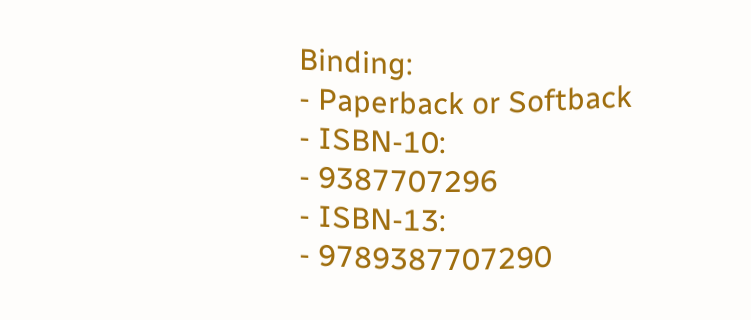Binding:
- Paperback or Softback
- ISBN-10:
- 9387707296
- ISBN-13:
- 9789387707290